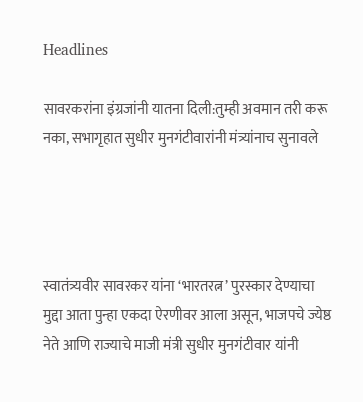Headlines

सावरकरांना इंग्रजांनी यातना दिली:तुम्ही अवमान तरी करू नका, सभागृहात सुधीर मुनगंटीवारांनी मंत्र्यांनाच सुनावले




स्वातंत्र्यवीर सावरकर यांना ‘भारतरत्न’ पुरस्कार देण्याचा मुद्दा आता पुन्हा एकदा ऐरणीवर आला असून, भाजपचे ज्येष्ठ नेते आणि राज्याचे माजी मंत्री सुधीर मुनगंटीवार यांनी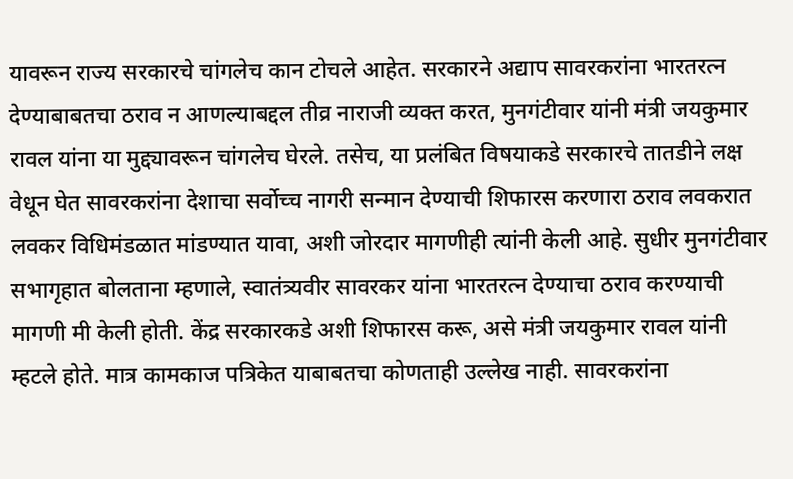यावरून राज्य सरकारचे चांगलेच कान टोचले आहेत. सरकारने अद्याप सावरकरांना भारतरत्न देण्याबाबतचा ठराव न आणल्याबद्दल तीव्र नाराजी व्यक्त करत, मुनगंटीवार यांनी मंत्री जयकुमार रावल यांना या मुद्द्यावरून चांगलेच घेरले. तसेच, या प्रलंबित विषयाकडे सरकारचे तातडीने लक्ष वेधून घेत सावरकरांना देशाचा सर्वोच्च नागरी सन्मान देण्याची शिफारस करणारा ठराव लवकरात लवकर विधिमंडळात मांडण्यात यावा, अशी जोरदार मागणीही त्यांनी केली आहे. सुधीर मुनगंटीवार सभागृहात बोलताना म्हणाले, स्वातंत्र्यवीर सावरकर यांना भारतरत्न देण्याचा ठराव करण्याची मागणी मी केली होती. केंद्र सरकारकडे अशी शिफारस करू, असे मंत्री जयकुमार रावल यांनी म्हटले होते. मात्र कामकाज पत्रिकेत याबाबतचा कोणताही उल्लेख नाही. सावरकरांना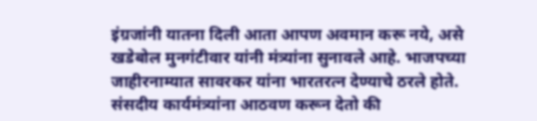इंग्रजांनी यातना दिली आता आपण अवमान करू नये, असे खडेबोल मुनगंटीवार यांनी मंत्र्यांना सुनावले आहे. भाजपच्या जाहीरनाम्यात सावरकर यांना भारतरत्न देण्याचे ठरले होते. संसदीय कार्यमंत्र्यांना आठवण करून देतो की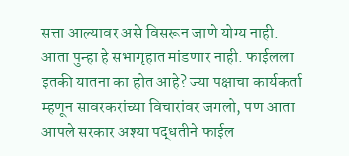सत्ता आल्यावर असे विसरून जाणे योग्य नाही. आता पुन्हा हे सभागृहात मांडणार नाही. फाईलला इतकी यातना का होत आहे? ज्या पक्षाचा कार्यकर्ता म्हणून सावरकरांच्या विचारांवर जगलो, पण आता आपले सरकार अश्या पद्धतीने फाईल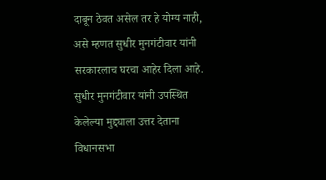दाबून ठेवत असेल तर हे योग्य नाही, असे म्हणत सुधीर मुनगंटीवार यांनी सरकारलाच घरचा आहेर दिला आहे. सुधीर मुनगंटीवार यांनी उपस्थित केलेल्या मुद्द्याला उत्तर देताना विधानसभा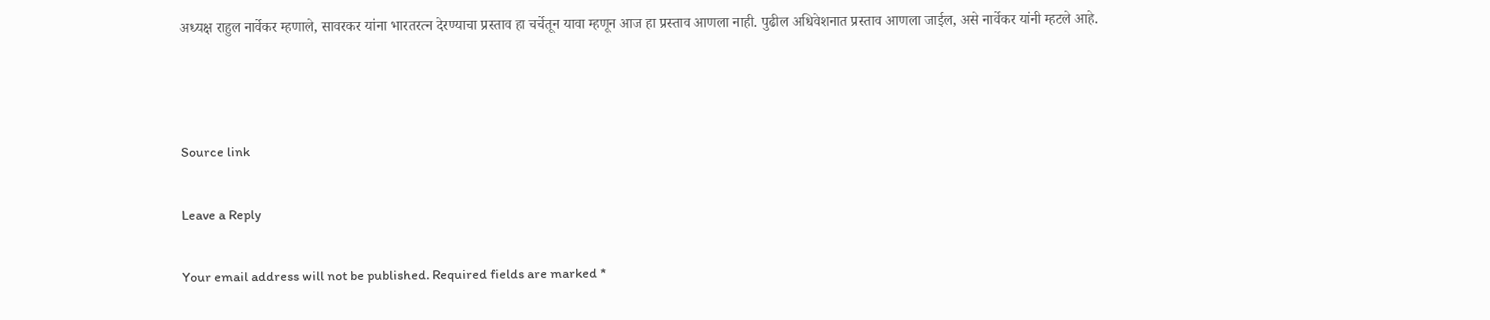अध्यक्ष राहुल नार्वेकर म्हणाले, सावरकर यांना भारतरत्न देरण्याचा प्रस्ताव हा चर्चेतून यावा म्हणून आज हा प्रस्ताव आणला नाही. पुढील अधिवेशनात प्रस्ताव आणला जाईल, असे नार्वेकर यांनी म्हटले आहे.



Source link

Leave a Reply

Your email address will not be published. Required fields are marked *